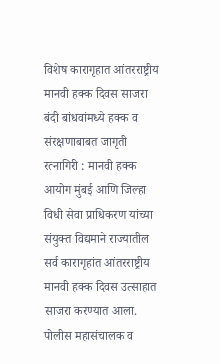विशेष कारागृहात आंतरराष्ट्रीय मानवी हक्क दिवस साजरा
बंदी बांधवांमध्ये हक्क व संरक्षणाबाबत जागृती
रत्नागिरी : मानवी हक्क आयोग मुंबई आणि जिल्हा विधी सेवा प्राधिकरण यांच्या संयुक्त विद्यमाने राज्यातील सर्व कारागृहांत आंतरराष्ट्रीय मानवी हक्क दिवस उत्साहात साजरा करण्यात आला.
पोलीस महासंचालक व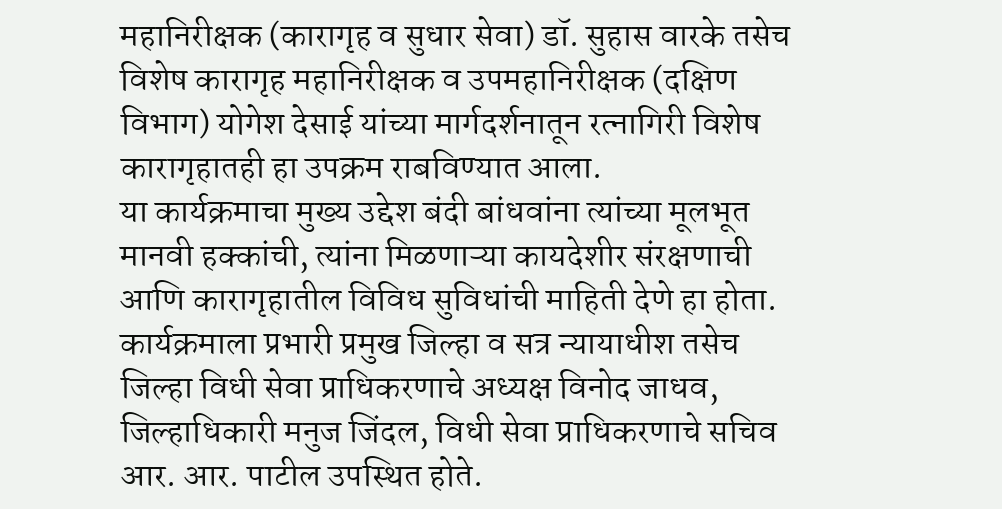महानिरीक्षक (कारागृह व सुधार सेवा) डॉ. सुहास वारके तसेच विशेष कारागृह महानिरीक्षक व उपमहानिरीक्षक (दक्षिण विभाग) योगेश देसाई यांच्या मार्गदर्शनातून रत्नागिरी विशेष कारागृहातही हा उपक्रम राबविण्यात आला.
या कार्यक्रमाचा मुख्य उद्देश बंदी बांधवांना त्यांच्या मूलभूत मानवी हक्कांची, त्यांना मिळणाऱ्या कायदेशीर संरक्षणाची आणि कारागृहातील विविध सुविधांची माहिती देणे हा होता.
कार्यक्रमाला प्रभारी प्रमुख जिल्हा व सत्र न्यायाधीश तसेच जिल्हा विधी सेवा प्राधिकरणाचे अध्यक्ष विनोद जाधव, जिल्हाधिकारी मनुज जिंदल, विधी सेवा प्राधिकरणाचे सचिव आर. आर. पाटील उपस्थित होते.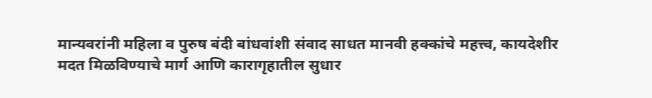मान्यवरांनी महिला व पुरुष बंदी बांधवांशी संवाद साधत मानवी हक्कांचे महत्त्व, कायदेशीर मदत मिळविण्याचे मार्ग आणि कारागृहातील सुधार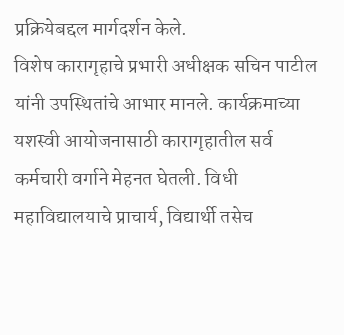प्रक्रियेबद्दल मार्गदर्शन केले.
विशेष कारागृहाचे प्रभारी अधीक्षक सचिन पाटील यांनी उपस्थितांचे आभार मानले. कार्यक्रमाच्या यशस्वी आयोजनासाठी कारागृहातील सर्व कर्मचारी वर्गाने मेहनत घेतली. विधी महाविद्यालयाचे प्राचार्य, विद्यार्थी तसेच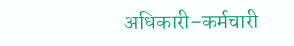अधिकारी–कर्मचारी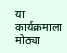या कार्यक्रमाला मोठ्या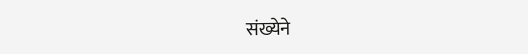संख्येने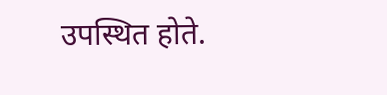उपस्थित होते.